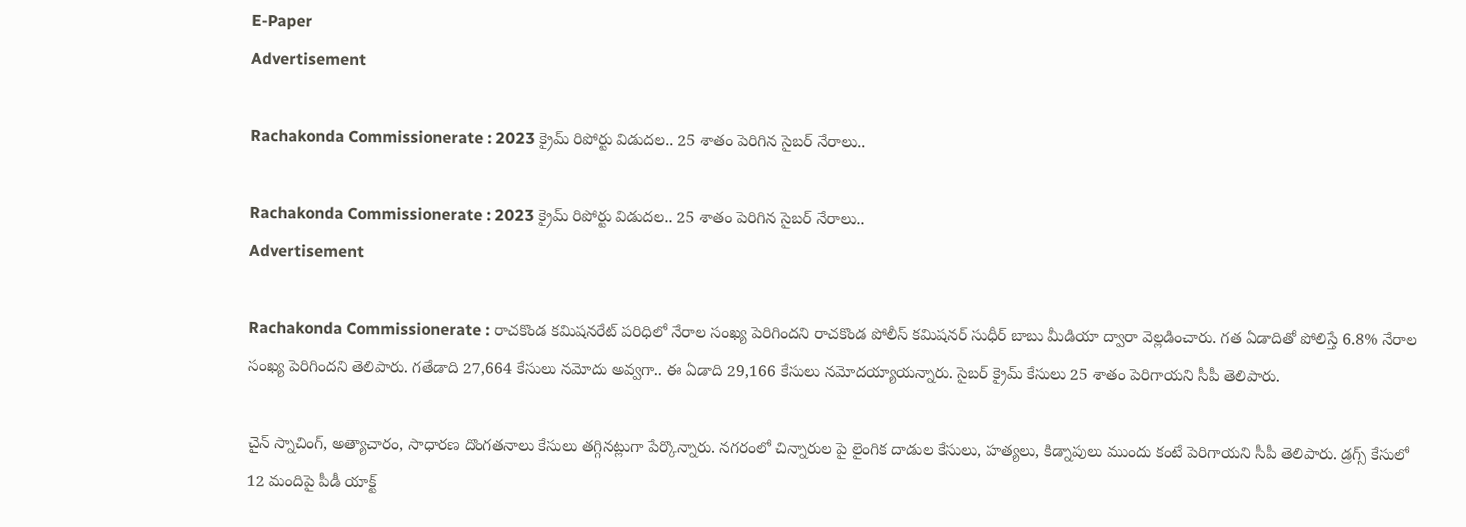E-Paper
Advertisement

Rachakonda Commissionerate : 2023 క్రైమ్ రిపోర్టు విడుదల.. 25 శాతం పెరిగిన సైబర్ నేరాలు..

Rachakonda Commissionerate : 2023 క్రైమ్ రిపోర్టు విడుదల.. 25 శాతం పెరిగిన సైబర్ నేరాలు..
Advertisement

Rachakonda Commissionerate : రాచకొండ కమిషనరేట్ పరిధిలో నేరాల సంఖ్య పెరిగిందని రాచకొండ పోలీస్ కమిషనర్ సుధీర్ బాబు మీడియా ద్వారా వెల్లడించారు. గత ఏడాదితో పోలిస్తే 6.8% నేరాల సంఖ్య పెరిగిందని తెలిపారు. గతేడాది 27,664 కేసులు నమోదు అవ్వగా.. ఈ ఏడాది 29,166 కేసులు నమోదయ్యాయన్నారు. సైబర్ క్రైమ్ కేసులు 25 శాతం పెరిగాయని సీపీ తెలిపారు.

చైన్ స్నాచింగ్, అత్యాచారం, సాధారణ దొంగతనాలు కేసులు తగ్గినట్లుగా పేర్కొన్నారు. నగరంలో చిన్నారుల పై లైంగిక దాడుల కేసులు, హత్యలు, కిడ్నాపులు ముందు కంటే పెరిగాయని సీపీ తెలిపారు. డ్రగ్స్ కేసులో 12 మందిపై పీడీ యాక్ట్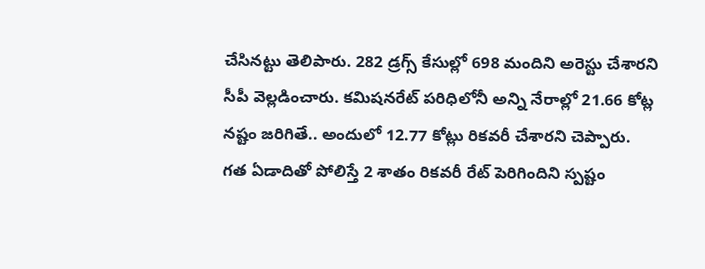చేసినట్టు తెలిపారు. 282 డ్రగ్స్ కేసుల్లో 698 మందిని అరెస్టు చేశారని సీపీ వెల్లడించారు. కమిషనరేట్ పరిధిలోనీ అన్ని నేరాల్లో 21.66 కోట్ల నష్టం జరిగితే.. అందులో 12.77 కోట్లు రికవరీ చేశారని చెప్పారు. గత ఏడాదితో పోలిస్తే 2 శాతం రికవరీ రేట్ పెరిగిందిని స్పష్టం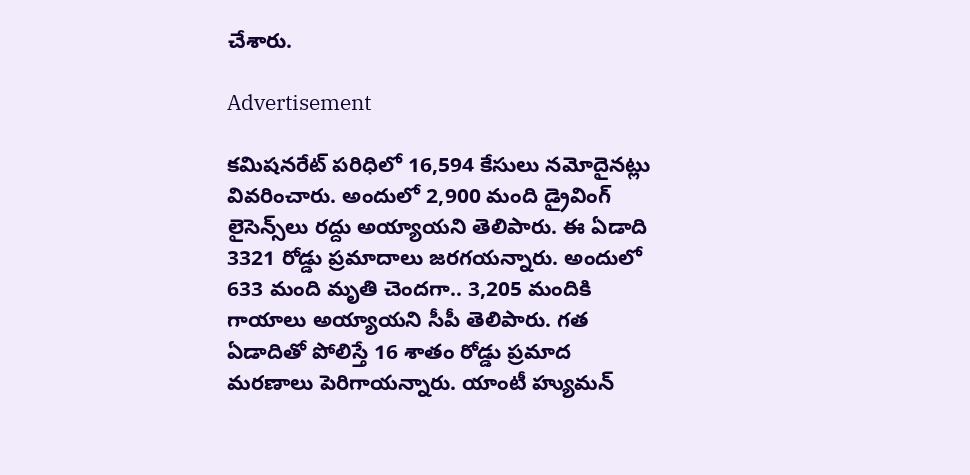చేశారు.

Advertisement

కమిషనరేట్ పరిధిలో 16,594 కేసులు నమోదైనట్లు వివరించారు. అందులో 2,900 మంది డ్రైవింగ్ లైసెన్స్‌లు రద్దు అయ్యాయని తెలిపారు. ఈ ఏడాది 3321 రోడ్డు ప్రమాదాలు జరగయన్నారు. అందులో 633 మంది మృతి చెందగా.. 3,205 మందికి గాయాలు అయ్యాయని సీపీ తెలిపారు. గత ఏడాదితో పోలిస్తే 16 శాతం రోడ్డు ప్రమాద మరణాలు పెరిగాయన్నారు. యాంటీ హ్యుమన్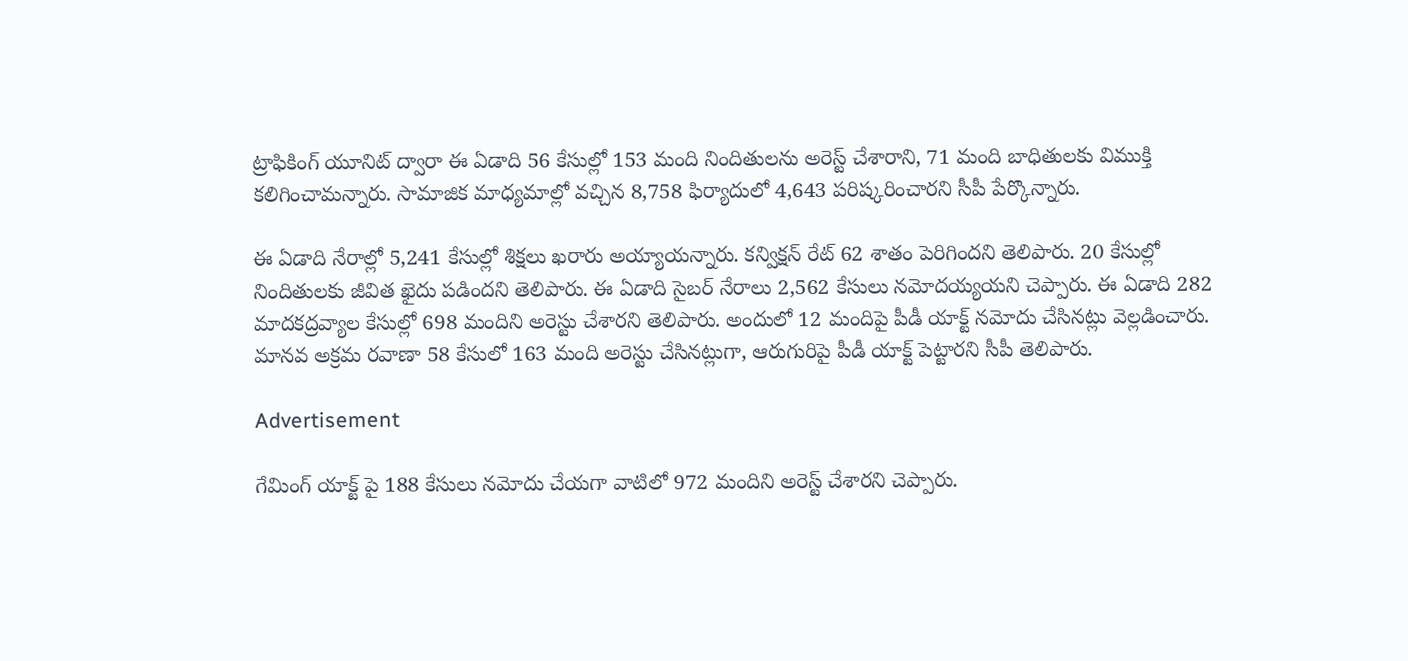ట్రాఫికింగ్ యూనిట్ ద్వారా ఈ ఏడాది 56 కేసుల్లో 153 మంది నిందితులను అరెస్ట్ చేశారాని, 71 మంది బాధితులకు విముక్తి కలిగించామన్నారు. సామాజిక మాధ్యమాల్లో వచ్చిన 8,758 ఫిర్యాదులో 4,643 పరిష్కరించారని సీపీ పేర్కొన్నారు.

ఈ ఏడాది నేరాల్లో 5,241 కేసుల్లో శిక్షలు ఖరారు అయ్యాయన్నారు. కన్విక్షన్ రేట్ 62 శాతం పెరిగిందని తెలిపారు. 20 కేసుల్లో నిందితులకు జీవిత ఖైదు పడిందని తెలిపారు. ఈ ఏడాది సైబర్ నేరాలు 2,562 కేసులు నమోదయ్యయని చెప్పారు. ఈ ఏడాది 282 మాదకద్రవ్యాల కేసుల్లో 698 మందిని అరెస్టు చేశారని తెలిపారు. అందులో 12 మందిపై పీడీ యాక్ట్ నమోదు చేసినట్లు వెల్లడించారు. మానవ అక్రమ రవాణా 58 కేసులో 163 మంది అరెస్టు చేసినట్లుగా, ఆరుగురిపై పీడీ యాక్ట్ పెట్టారని సీపీ తెలిపారు.

Advertisement

గేమింగ్ యాక్ట్ పై 188 కేసులు నమోదు చేయగా వాటిలో 972 మందిని అరెస్ట్ చేశారని చెప్పారు.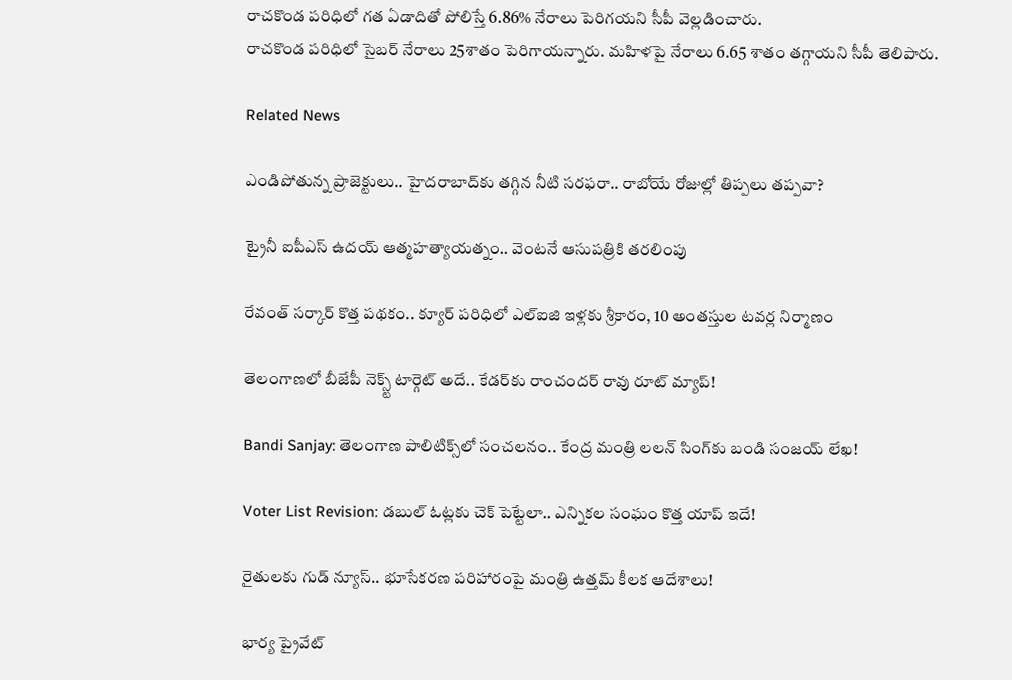రాచకొండ పరిధిలో గత ఏడాదితో పోలిస్తే 6.86% నేరాలు పెరిగయని సీపీ వెల్లడించారు.
రాచకొండ పరిధిలో సైబర్ నేరాలు 25శాతం పెరిగాయన్నారు. మహిళపై నేరాలు 6.65 శాతం తగ్గాయని సీపీ తెలిపారు.

Related News

ఎండిపోతున్న ప్రాజెక్టులు.. హైదరాబాద్‌కు తగ్గిన నీటి సరఫరా.. రాబోయే రోజుల్లో తిప్పలు తప్పవా?

ట్రైనీ ఐపీఎస్‌ ఉదయ్‌ ఆత్మహత్యాయత్నం.. వెంటనే ఆసుపత్రికి తరలింపు

రేవంత్ సర్కార్ కొత్త పథకం.. క్యూర్ పరిధిలో ఎల్ఐజి ఇళ్లకు శ్రీకారం, 10 అంతస్తుల టవర్ల నిర్మాణం

తెలంగాణలో బీజేపీ నెక్స్ట్ టార్గెట్ అదే.. కేడర్‌కు రాంచందర్ రావు రూట్ మ్యాప్!

Bandi Sanjay: తెలంగాణ పాలిటిక్స్‌లో సంచలనం.. కేంద్ర మంత్రి లలన్ సింగ్‌కు బండి సంజయ్ లేఖ!

Voter List Revision: డబుల్ ఓట్లకు చెక్ పెట్టేలా.. ఎన్నికల సంఘం కొత్త యాప్ ఇదే!

రైతులకు గుడ్ న్యూస్.. భూసేకరణ పరిహారంపై మంత్రి ఉత్తమ్ కీలక ఆదేశాలు!

భార్య ప్రైవేట్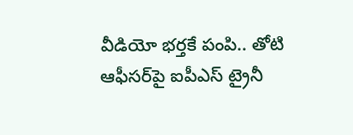వీడియో భర్తకే పంపి.. తోటి ఆఫీసర్‌పై ఐపీఎస్ ట్రైనీ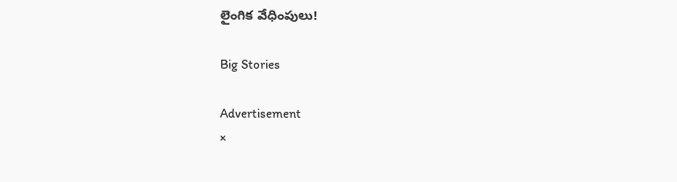లైంగిక వేధింపులు!

Big Stories

Advertisement
×